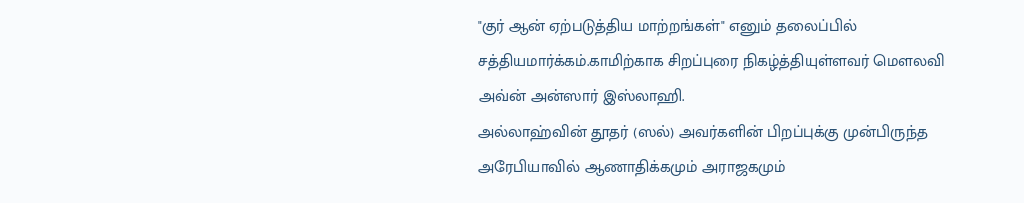"குர் ஆன் ஏற்படுத்திய மாற்றங்கள்" எனும் தலைப்பில் சத்தியமார்க்கம்.காமிற்காக சிறப்புரை நிகழ்த்தியுள்ளவர் மெளலவி அவ்ன் அன்ஸார் இஸ்லாஹி.
அல்லாஹ்வின் தூதர் (ஸல்) அவர்களின் பிறப்புக்கு முன்பிருந்த அரேபியாவில் ஆணாதிக்கமும் அராஜகமும்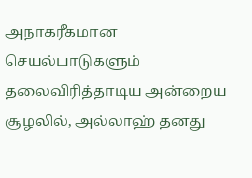அநாகரீகமான செயல்பாடுகளும் தலைவிரித்தாடிய அன்றைய சூழலில், அல்லாஹ் தனது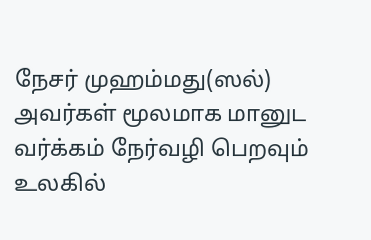நேசர் முஹம்மது(ஸல்) அவர்கள் மூலமாக மானுட வர்க்கம் நேர்வழி பெறவும் உலகில்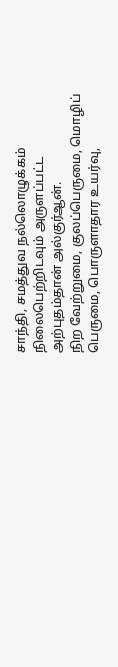சாந்தி, சமத்துவ நல்லொழுக்கம் நிலைபெற்றிடவும் அருளப்பட்ட அற்புதம்தான் அல்குர்ஆன்.
நிற வேற்றுமை, குலப்பெருமை, மொழிப் பெருமை, பொருளாதார உயர்வு,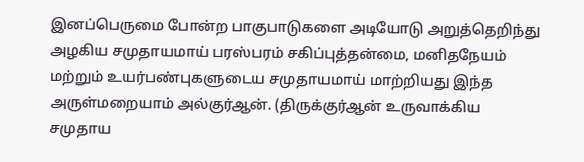இனப்பெருமை போன்ற பாகுபாடுகளை அடியோடு அறுத்தெறிந்து அழகிய சமுதாயமாய் பரஸ்பரம் சகிப்புத்தன்மை, மனிதநேயம் மற்றும் உயர்பண்புகளுடைய சமுதாயமாய் மாற்றியது இந்த அருள்மறையாம் அல்குர்ஆன். (திருக்குர்ஆன் உருவாக்கிய சமுதாய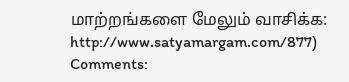மாற்றங்களை மேலும் வாசிக்க: http://www.satyamargam.com/877)
Comments: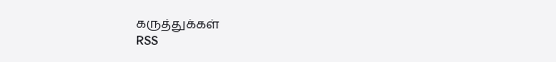கருத்துக்கள்
RSS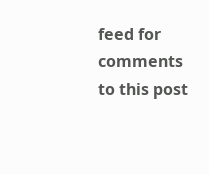feed for comments to this post